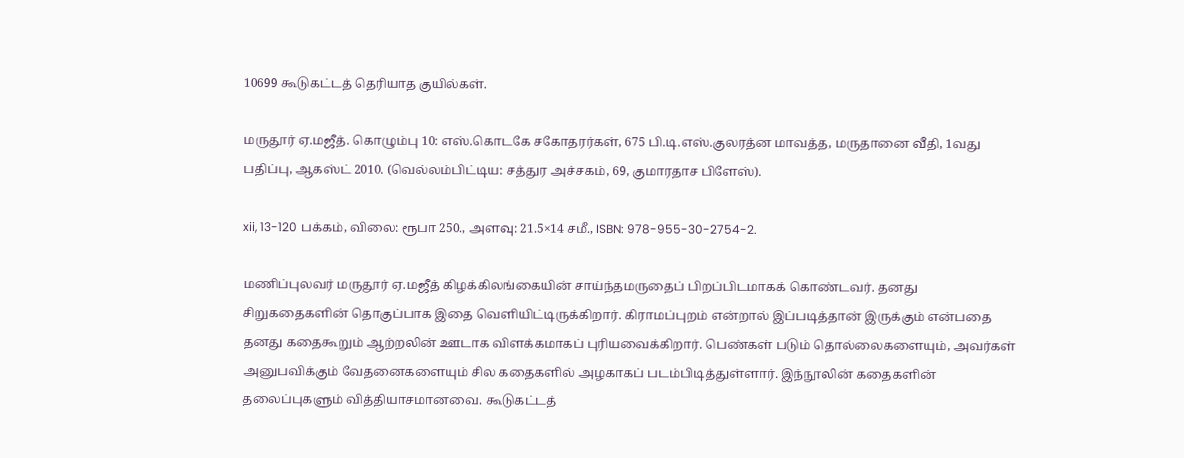10699 கூடுகட்டத் தெரியாத குயில்கள்.

மருதூர் ஏ.மஜீத். கொழும்பு 10: எஸ்.கொடகே சகோதரர்கள், 675 பி.டி.எஸ்.குலரத்ன மாவத்த, மருதானை வீதி, 1வது பதிப்பு, ஆகஸ்ட் 2010. (வெல்லம்பிட்டிய: சத்துர அச்சகம், 69, குமாரதாச பிளேஸ்).

xii, 13-120 பக்கம், விலை: ரூபா 250., அளவு: 21.5×14 சமீ., ISBN: 978-955-30-2754-2.

மணிப்புலவர் மருதூர் ஏ.மஜீத் கிழக்கிலங்கையின் சாய்ந்தமருதைப் பிறப்பிடமாகக் கொண்டவர். தனது சிறுகதைகளின் தொகுப்பாக இதை வெளியிட்டிருக்கிறார். கிராமப்புறம் என்றால் இப்படித்தான் இருக்கும் என்பதை தனது கதைகூறும் ஆற்றலின் ஊடாக விளக்கமாகப் புரியவைக்கிறார். பெண்கள் படும் தொல்லைகளையும், அவர்கள் அனுபவிக்கும் வேதனைகளையும் சில கதைகளில் அழகாகப் படம்பிடித்துள்ளார். இந்நூலின் கதைகளின் தலைப்புகளும் வித்தியாசமானவை. கூடுகட்டத்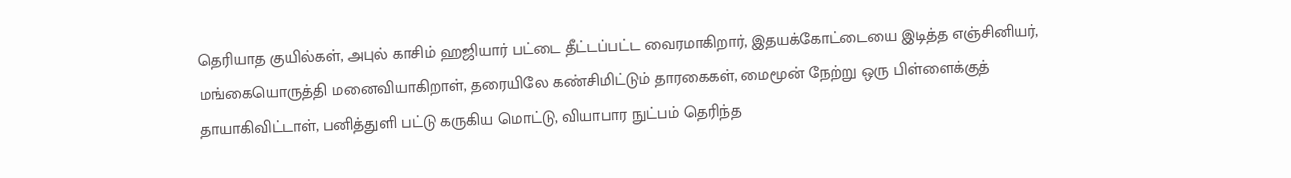தெரியாத குயில்கள், அபுல் காசிம் ஹஜியார் பட்டை தீட்டப்பட்ட வைரமாகிறார், இதயக்கோட்டையை இடித்த எஞ்சினியர், மங்கையொருத்தி மனைவியாகிறாள், தரையிலே கண்சிமிட்டும் தாரகைகள், மைமூன் நேற்று ஒரு பிள்ளைக்குத் தாயாகிவிட்டாள், பனித்துளி பட்டு கருகிய மொட்டு, வியாபார நுட்பம் தெரிந்த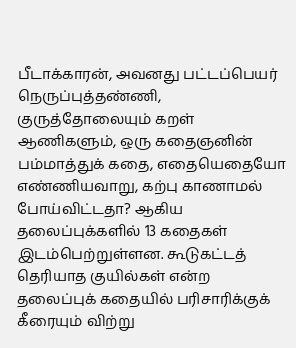பீடாக்காரன், அவனது பட்டப்பெயர் நெருப்புத்தண்ணி, குருத்தோலையும் கறள் ஆணிகளும், ஒரு கதைஞனின் பம்மாத்துக் கதை, எதையெதையோ எண்ணியவாறு, கற்பு காணாமல் போய்விட்டதா? ஆகிய தலைப்புக்களில் 13 கதைகள் இடம்பெற்றுள்ளன. கூடுகட்டத் தெரியாத குயில்கள் என்ற தலைப்புக் கதையில் பரிசாரிக்குக் கீரையும் விற்று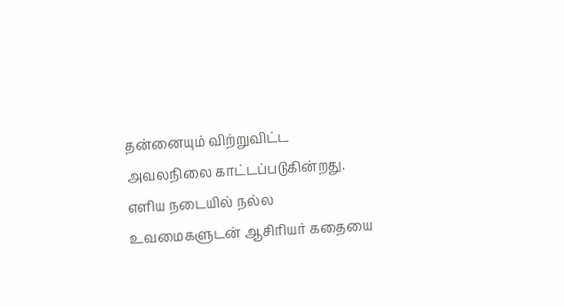தன்னையும் விற்றுவிட்ட அவலநிலை காட்டப்படுகின்றது. எளிய நடையில் நல்ல உவமைகளுடன் ஆசிரியர் கதையை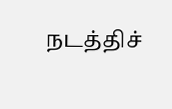நடத்திச்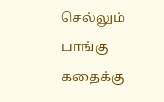செல்லும் பாங்கு கதைக்கு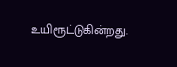உயிரூட்டுகின்றது.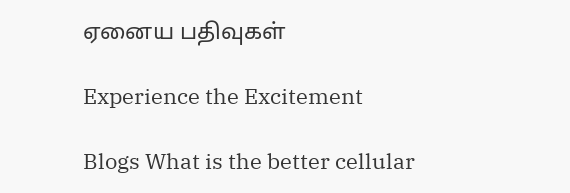ஏனைய பதிவுகள்

Experience the Excitement

Blogs What is the better cellular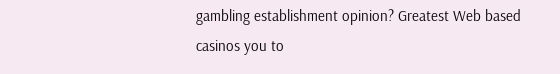gambling establishment opinion? Greatest Web based casinos you to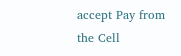accept Pay from the Cell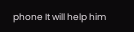phone It will help him